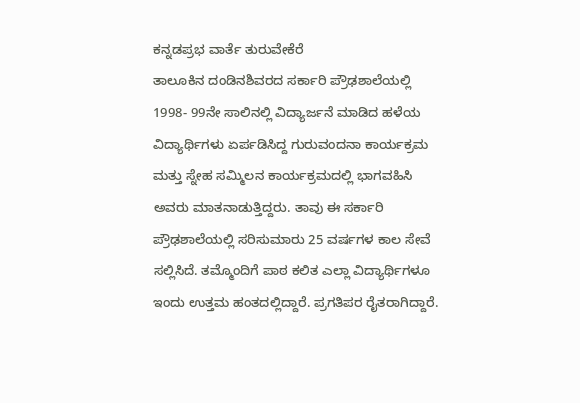ಕನ್ನಡಪ್ರಭ ವಾರ್ತೆ ತುರುವೇಕೆರೆ
ತಾಲೂಕಿನ ದಂಡಿನಶಿವರದ ಸರ್ಕಾರಿ ಪ್ರೌಢಶಾಲೆಯಲ್ಲಿ 1998- 99ನೇ ಸಾಲಿನಲ್ಲಿ ವಿದ್ಯಾರ್ಜನೆ ಮಾಡಿದ ಹಳೆಯ ವಿದ್ಯಾರ್ಥಿಗಳು ಏರ್ಪಡಿಸಿದ್ದ ಗುರುವಂದನಾ ಕಾರ್ಯಕ್ರಮ ಮತ್ತು ಸ್ನೇಹ ಸಮ್ಮಿಲನ ಕಾರ್ಯಕ್ರಮದಲ್ಲಿ ಭಾಗವಹಿಸಿ ಅವರು ಮಾತನಾಡುತ್ತಿದ್ದರು. ತಾವು ಈ ಸರ್ಕಾರಿ ಪ್ರೌಢಶಾಲೆಯಲ್ಲಿ ಸರಿಸುಮಾರು 25 ವರ್ಷಗಳ ಕಾಲ ಸೇವೆ ಸಲ್ಲಿಸಿದೆ. ತಮ್ಮೊಂದಿಗೆ ಪಾಠ ಕಲಿತ ಎಲ್ಲಾ ವಿದ್ಯಾರ್ಥಿಗಳೂ ಇಂದು ಉತ್ತಮ ಹಂತದಲ್ಲಿದ್ದಾರೆ. ಪ್ರಗತಿಪರ ರೈತರಾಗಿದ್ದಾರೆ.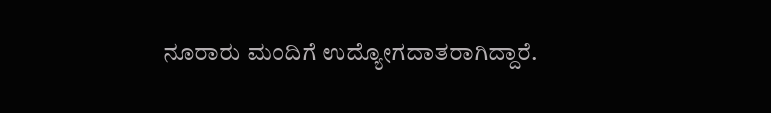ನೂರಾರು ಮಂದಿಗೆ ಉದ್ಯೋಗದಾತರಾಗಿದ್ದಾರೆ.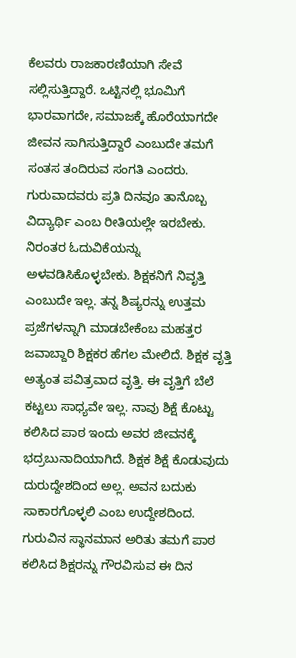ಕೆಲವರು ರಾಜಕಾರಣಿಯಾಗಿ ಸೇವೆ ಸಲ್ಲಿಸುತ್ತಿದ್ದಾರೆ. ಒಟ್ಟಿನಲ್ಲಿ ಭೂಮಿಗೆ ಭಾರವಾಗದೇ, ಸಮಾಜಕ್ಕೆ ಹೊರೆಯಾಗದೇ ಜೀವನ ಸಾಗಿಸುತ್ತಿದ್ದಾರೆ ಎಂಬುದೇ ತಮಗೆ ಸಂತಸ ತಂದಿರುವ ಸಂಗತಿ ಎಂದರು. ಗುರುವಾದವರು ಪ್ರತಿ ದಿನವೂ ತಾನೊಬ್ಬ ವಿದ್ಯಾರ್ಥಿ ಎಂಬ ರೀತಿಯಲ್ಲೇ ಇರಬೇಕು. ನಿರಂತರ ಓದುವಿಕೆಯನ್ನು ಅಳವಡಿಸಿಕೊಳ್ಳಬೇಕು. ಶಿಕ್ಷಕನಿಗೆ ನಿವೃತ್ತಿ ಎಂಬುದೇ ಇಲ್ಲ. ತನ್ನ ಶಿಷ್ಯರನ್ನು ಉತ್ತಮ ಪ್ರಜೆಗಳನ್ನಾಗಿ ಮಾಡಬೇಕೆಂಬ ಮಹತ್ತರ ಜವಾಬ್ದಾರಿ ಶಿಕ್ಷಕರ ಹೆಗಲ ಮೇಲಿದೆ. ಶಿಕ್ಷಕ ವೃತ್ತಿ ಅತ್ಯಂತ ಪವಿತ್ರವಾದ ವೃತ್ತಿ. ಈ ವೃತ್ತಿಗೆ ಬೆಲೆ ಕಟ್ಟಲು ಸಾಧ್ಯವೇ ಇಲ್ಲ. ನಾವು ಶಿಕ್ಷೆ ಕೊಟ್ಟು ಕಲಿಸಿದ ಪಾಠ ಇಂದು ಅವರ ಜೀವನಕ್ಕೆ ಭದ್ರಬುನಾದಿಯಾಗಿದೆ. ಶಿಕ್ಷಕ ಶಿಕ್ಷೆ ಕೊಡುವುದು ದುರುದ್ದೇಶದಿಂದ ಅಲ್ಲ. ಅವನ ಬದುಕು ಸಾಕಾರಗೊಳ್ಳಲಿ ಎಂಬ ಉದ್ದೇಶದಿಂದ. ಗುರುವಿನ ಸ್ಥಾನಮಾನ ಅರಿತು ತಮಗೆ ಪಾಠ ಕಲಿಸಿದ ಶಿಕ್ಷರನ್ನು ಗೌರವಿಸುವ ಈ ದಿನ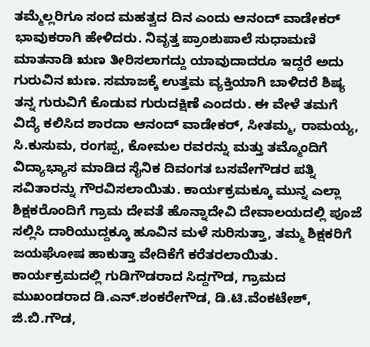ತಮ್ಮೆಲ್ಲರಿಗೂ ಸಂದ ಮಹತ್ವದ ದಿನ ಎಂದು ಆನಂದ್ ವಾಡೇಕರ್ ಭಾವುಕರಾಗಿ ಹೇಳಿದರು. ನಿವೃತ್ತ ಪ್ರಾಂಶುಪಾಲೆ ಸುಧಾಮಣಿ ಮಾತನಾಡಿ ಋಣ ತೀರಿಸಲಾಗದ್ದು ಯಾವುದಾದರೂ ಇದ್ದರೆ ಅದು ಗುರುವಿನ ಋಣ. ಸಮಾಜಕ್ಕೆ ಉತ್ತಮ ವ್ಯಕ್ತಿಯಾಗಿ ಬಾಳಿದರೆ ಶಿಷ್ಯ ತನ್ನ ಗುರುವಿಗೆ ಕೊಡುವ ಗುರುದಕ್ಷಿಣೆ ಎಂದರು. ಈ ವೇಳೆ ತಮಗೆ ವಿದ್ಯೆ ಕಲಿಸಿದ ಶಾರದಾ ಆನಂದ್ ವಾಡೇಕರ್, ಸೀತಮ್ಮ, ರಾಮಯ್ಯ, ಸಿ.ಕುಸುಮ, ರಂಗಪ್ಪ, ಕೋಮಲ ರವರನ್ನು ಮತ್ತು ತಮ್ಮೊಂದಿಗೆ ವಿದ್ಯಾಭ್ಯಾಸ ಮಾಡಿದ ಸೈನಿಕ ದಿವಂಗತ ಬಸವೇಗೌಡರ ಪತ್ನಿ ಸವಿತಾರನ್ನು ಗೌರವಿಸಲಾಯಿತು. ಕಾರ್ಯಕ್ರಮಕ್ಕೂ ಮುನ್ನ ಎಲ್ಲಾ ಶಿಕ್ಷಕರೊಂದಿಗೆ ಗ್ರಾಮ ದೇವತೆ ಹೊನ್ನಾದೇವಿ ದೇವಾಲಯದಲ್ಲಿ ಪೂಜೆ ಸಲ್ಲಿಸಿ ದಾರಿಯುದ್ದಕ್ಕೂ ಹೂವಿನ ಮಳೆ ಸುರಿಸುತ್ತಾ, ತಮ್ಮ ಶಿಕ್ಷಕರಿಗೆ ಜಯಘೋಷ ಹಾಕುತ್ತಾ ವೇದಿಕೆಗೆ ಕರೆತರಲಾಯಿತು. ಕಾರ್ಯಕ್ರಮದಲ್ಲಿ ಗುಡಿಗೌಡರಾದ ಸಿದ್ದಗೌಡ, ಗ್ರಾಮದ ಮುಖಂಡರಾದ ಡಿ.ಎನ್.ಶಂಕರೇಗೌಡ, ಡಿ.ಟಿ.ವೆಂಕಟೇಶ್, ಜಿ.ಬಿ.ಗೌಡ,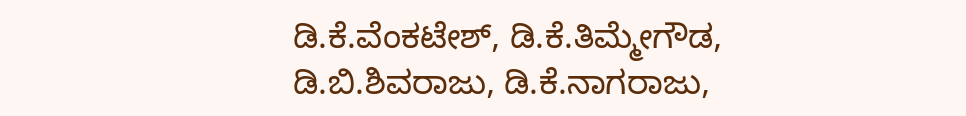ಡಿ.ಕೆ.ವೆಂಕಟೇಶ್, ಡಿ.ಕೆ.ತಿಮ್ಮೇಗೌಡ, ಡಿ.ಬಿ.ಶಿವರಾಜು, ಡಿ.ಕೆ.ನಾಗರಾಜು,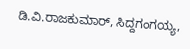ಡಿ.ವಿ.ರಾಜಕುಮಾರ್, ಸಿದ್ದಗಂಗಯ್ಯ,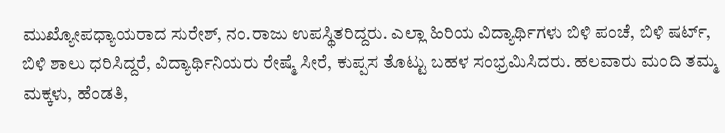ಮುಖ್ಯೋಪಧ್ಯಾಯರಾದ ಸುರೇಶ್, ನಂ.ರಾಜು ಉಪಸ್ಥಿತರಿದ್ದರು. ಎಲ್ಲಾ ಹಿರಿಯ ವಿದ್ಯಾರ್ಥಿಗಳು ಬಿಳಿ ಪಂಚೆ, ಬಿಳಿ ಷರ್ಟ್, ಬಿಳಿ ಶಾಲು ಧರಿಸಿದ್ದರೆ, ವಿದ್ಯಾರ್ಥಿನಿಯರು ರೇಷ್ಮೆ ಸೀರೆ, ಕುಪ್ಪಸ ತೊಟ್ಟು ಬಹಳ ಸಂಭ್ರಮಿಸಿದರು. ಹಲವಾರು ಮಂದಿ ತಮ್ಮ ಮಕ್ಕಳು, ಹೆಂಡತಿ,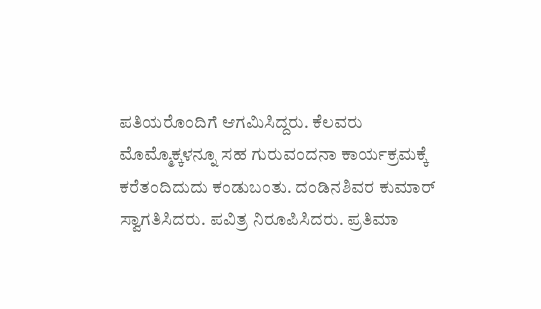ಪತಿಯರೊಂದಿಗೆ ಆಗಮಿಸಿದ್ದರು. ಕೆಲವರು ಮೊಮ್ಮೊಕ್ಕಳನ್ನೂ ಸಹ ಗುರುವಂದನಾ ಕಾರ್ಯಕ್ರಮಕ್ಕೆ ಕರೆತಂದಿದುದು ಕಂಡುಬಂತು. ದಂಡಿನಶಿವರ ಕುಮಾರ್ ಸ್ವಾಗತಿಸಿದರು. ಪವಿತ್ರ ನಿರೂಪಿಸಿದರು. ಪ್ರತಿಮಾ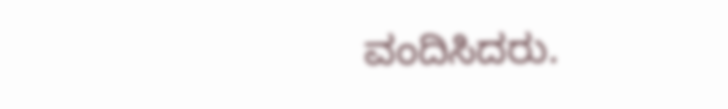ವಂದಿಸಿದರು.